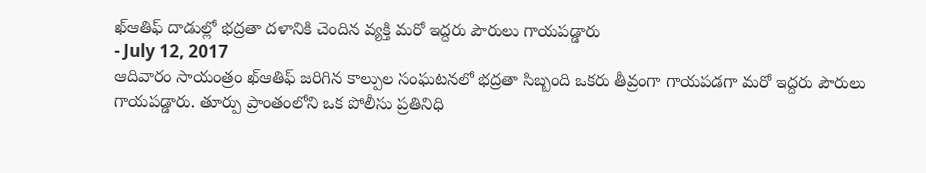ఖ్ఆతిఫ్ దాడుల్లో భద్రతా దళానికి చెందిన వ్యక్తి మరో ఇద్దరు పౌరులు గాయపడ్డారు
- July 12, 2017
ఆదివారం సాయంత్రం ఖ్ఆతిఫ్ జరిగిన కాల్పుల సంఘటనలో భద్రతా సిబ్బంది ఒకరు తీవ్రంగా గాయపడగా మరో ఇద్దరు పౌరులు గాయపడ్డారు. తూర్పు ప్రాంతంలోని ఒక పోలీసు ప్రతినిధి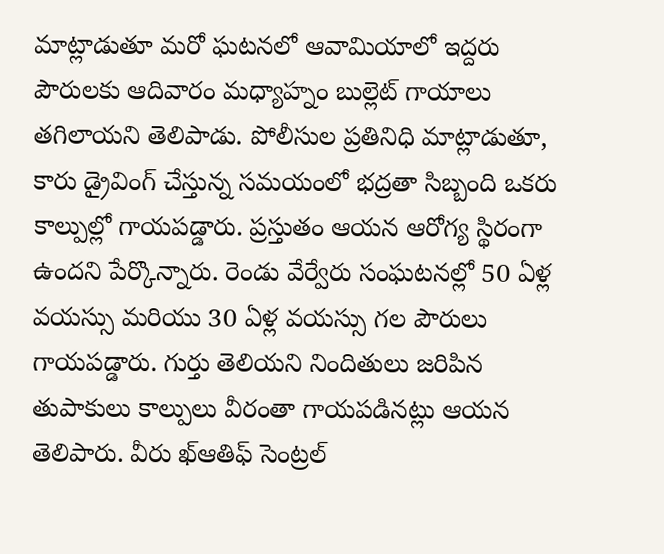మాట్లాడుతూ మరో ఘటనలో ఆవామియాలో ఇద్దరు పౌరులకు ఆదివారం మధ్యాహ్నం బుల్లెట్ గాయాలు తగిలాయని తెలిపాడు. పోలీసుల ప్రతినిధి మాట్లాడుతూ, కారు డ్రైవింగ్ చేస్తున్న సమయంలో భద్రతా సిబ్బంది ఒకరు కాల్పుల్లో గాయపడ్డారు. ప్రస్తుతం ఆయన ఆరోగ్య స్థిరంగా ఉందని పేర్కొన్నారు. రెండు వేర్వేరు సంఘటనల్లో 50 ఏళ్ల వయస్సు మరియు 30 ఏళ్ల వయస్సు గల పౌరులు గాయపడ్డారు. గుర్తు తెలియని నిందితులు జరిపిన తుపాకులు కాల్పులు వీరంతా గాయపడినట్లు ఆయన తెలిపారు. వీరు ఖ్ఆతిఫ్ సెంట్రల్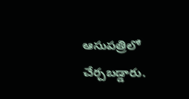ఆసుపత్రిలో చేర్చబడ్డారు.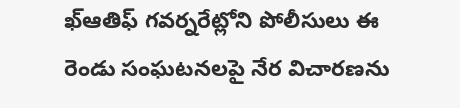ఖ్ఆతిఫ్ గవర్నరేట్లోని పోలీసులు ఈ రెండు సంఘటనలపై నేర విచారణను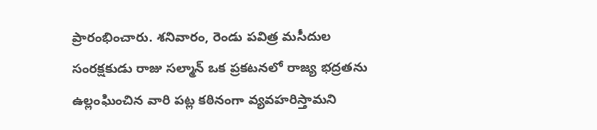ప్రారంభించారు. శనివారం, రెండు పవిత్ర మసీదుల సంరక్షకుడు రాజు సల్మాన్ ఒక ప్రకటనలో రాజ్య భద్రతను ఉల్లంఘించిన వారి పట్ల కఠినంగా వ్యవహరిస్తామని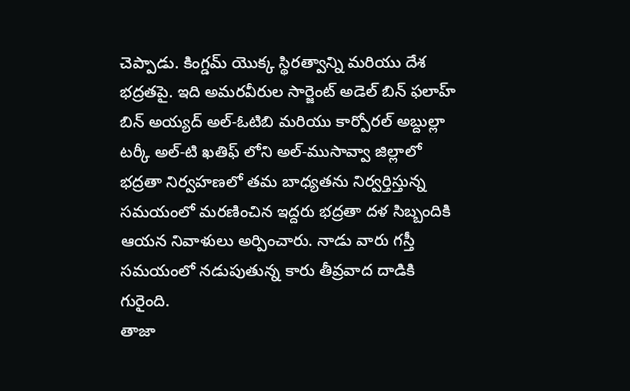చెప్పాడు. కింగ్డమ్ యొక్క స్థిరత్వాన్ని మరియు దేశ భద్రతపై. ఇది అమరవీరుల సార్జెంట్ అడెల్ బిన్ ఫలాహ్ బిన్ అయ్యద్ అల్-ఓటిబి మరియు కార్పోరల్ అబ్దుల్లా టర్కీ అల్-టి ఖతిఫ్ లోని అల్-ముసావ్వా జిల్లాలో భద్రతా నిర్వహణలో తమ బాధ్యతను నిర్వర్తిస్తున్న సమయంలో మరణించిన ఇద్దరు భద్రతా దళ సిబ్బందికి ఆయన నివాళులు అర్పించారు. నాడు వారు గస్తీ సమయంలో నడుపుతున్న కారు తీవ్రవాద దాడికి గురైంది.
తాజా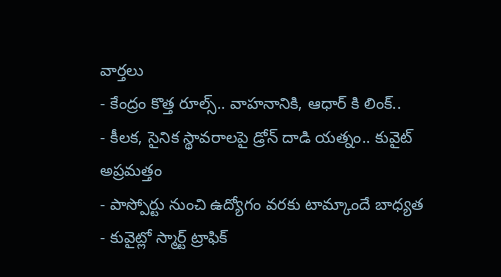వార్తలు
- కేంద్రం కొత్త రూల్స్.. వాహనానికి, ఆధార్ కి లింక్..
- కీలక, సైనిక స్థావరాలపై డ్రోన్ దాడి యత్నం.. కువైట్ అప్రమత్తం
- పాస్పోర్టు నుంచి ఉద్యోగం వరకు టామ్కాందే బాధ్యత
- కువైట్లో స్మార్ట్ ట్రాఫిక్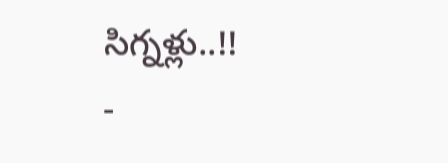సిగ్నళ్లు..!!
-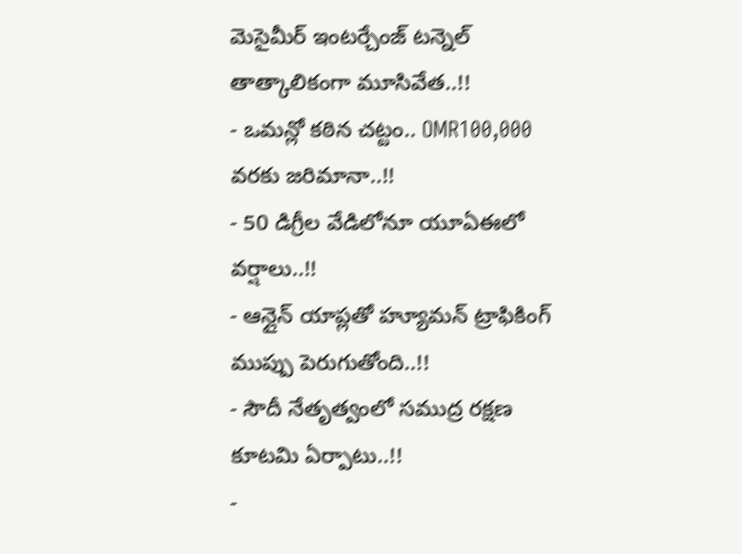మెసైమీర్ ఇంటర్చేంజ్ టన్నెల్ తాత్కాలికంగా మూసివేత..!!
- ఒమన్లో కఠిన చట్టం.. OMR100,000 వరకు జరిమానా..!!
- 50 డిగ్రీల వేడిలోనూ యూఏఈలో వర్షాలు..!!
- ఆన్లైన్ యాప్లతో హ్యూమన్ ట్రాఫికింగ్ ముప్పు పెరుగుతోంది..!!
- సౌదీ నేతృత్వంలో సముద్ర రక్షణ కూటమి ఏర్పాటు..!!
-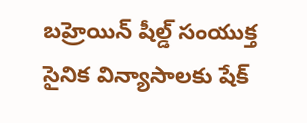బహ్రెయిన్ షీల్డ్ సంయుక్త సైనిక విన్యాసాలకు షేక్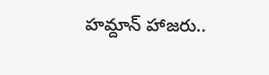హమ్దాన్ హాజరు..